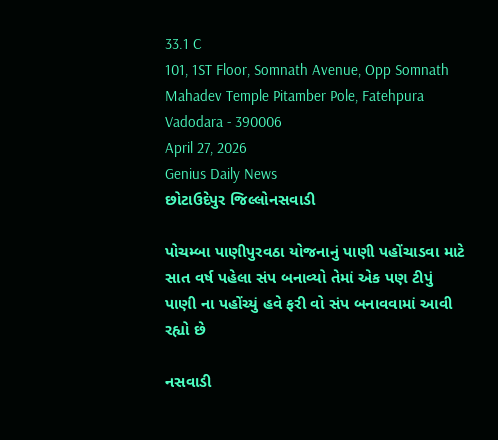33.1 C
101, 1ST Floor, Somnath Avenue, Opp Somnath Mahadev Temple Pitamber Pole, Fatehpura Vadodara - 390006
April 27, 2026
Genius Daily News
છોટાઉદેપુર જિલ્લોનસવાડી

પોચમ્બા પાણીપુરવઠા યોજનાનું પાણી પહોંચાડવા માટે સાત વર્ષ પહેલા સંપ બનાવ્યો તેમાં એક પણ ટીપું પાણી ના પહોંચ્યું હવે ફરી વો સંપ બનાવવામાં આવી રહ્યો છે

નસવાડી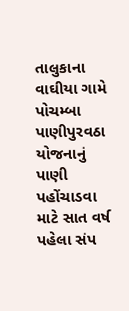તાલુકાના વાઘીયા ગામે પોચમ્બા પાણીપુરવઠા યોજનાનું પાણી પહોંચાડવા માટે સાત વર્ષ પહેલા સંપ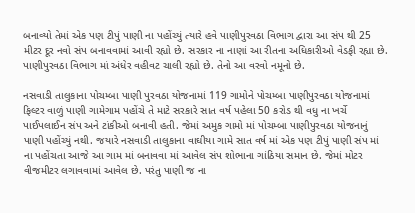બનાવ્યો તેમાં એક પણ ટીપું પાણી ના પહોંચ્યું ત્યારે હવે પાણીપુરવઠા વિભાગ દ્વારા આ સંપ થી 25 મીટર દૂર નવો સંપ બનાવવામાં આવી રહ્યો છે. સરકાર ના નાણાં આ રીતના અધિકારીઓ વેડફી રહ્યા છે. પાણીપુરવઠા વિભાગ માં અંધેર વહીવટ ચાલી રહ્યો છે. તેનો આ વરવો નમૂનો છે.

નસવાડી તાલુકાના પોચમ્બા પાણી પુરવઠા યોજનામાં 119 ગામોને પોચમ્બા પાણીપુરવઠા યોજનામાં ફિલ્ટર વાળું પાણી ગામેગામ પહોંચે તે માટે સરકારે સાત વર્ષ પહેલા 50 કરોડ થી વધુ ના ખર્ચે પાઈપલાઈન સંપ અને ટાંકીઓ બનાવી હતી. જેમાં અમુક ગામો માં પોચમ્બા પાણીપુરવઠા યોજનાનું પાણી પહોંચ્યું નથી. જયારે નસવાડી તાલુકાના વાઘીયા ગામે સાત વર્ષ માં એક પણ ટીપું પાણી સંપ માં ના પહોંચતા આજે આ ગામ માં બનાવવા માં આવેલ સંપ શોભાના ગાંઠિયા સમાન છે. જેમાં મોટર વીજમીટર લગાવવામાં આવેલ છે. પરંતુ પાણી જ ના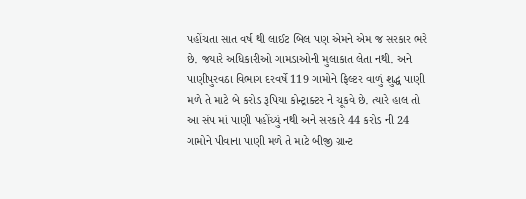પહોંચતા સાત વર્ષ થી લાઈટ બિલ પણ એમને એમ જ સરકાર ભરે છે. જયારે અધિકારીઓ ગામડાઓની મુલાકાત લેતા નથી. અને પાણીપુરવઠા વિભાગ દરવર્ષે 119 ગામોને ફિલ્ટર વાળું શુદ્ધ પાણી મળે તે માટે બે કરોડ રૂપિયા કોન્ટ્રાક્ટર ને ચૂકવે છે. ત્યારે હાલ તો આ સંપ માં પાણી પહોંચ્યું નથી અને સરકારે 44 કરોડ ની 24 ગામોને પીવાના પાણી મળે તે માટે બીજી ગ્રાન્ટ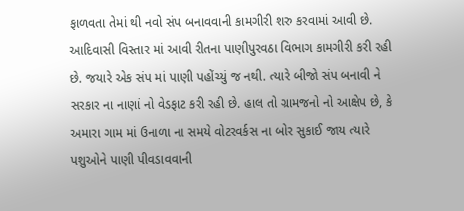ફાળવતા તેમાં થી નવો સંપ બનાવવાની કામગીરી શરુ કરવામાં આવી છે. આદિવાસી વિસ્તાર માં આવી રીતના પાણીપુરવઠા વિભાગ કામગીરી કરી રહી છે. જયારે એક સંપ માં પાણી પહોંચ્યું જ નથી. ત્યારે બીજો સંપ બનાવી ને સરકાર ના નાણાં નો વેડફાટ કરી રહી છે. હાલ તો ગ્રામજનો નો આક્ષેપ છે, કે અમારા ગામ માં ઉનાળા ના સમયે વોટરવર્કસ ના બોર સુકાઈ જાય ત્યારે પશુઓને પાણી પીવડાવવાની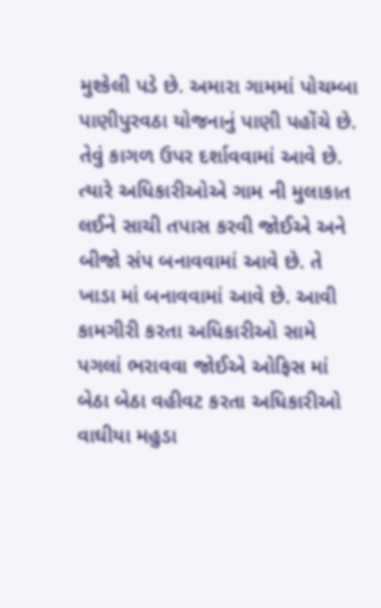મુશ્કેલી પડે છે. અમારા ગામમાં પોચમ્બા પાણીપુરવઠા યોજનાનું પાણી પહોંચે છે. તેવું કાગળ ઉપર દર્શાવવામાં આવે છે. ત્યારે અધિકારીઓએ ગામ ની મુલાકાત લઈને સાચી તપાસ કરવી જોઈએ અને બીજો સંપ બનાવવામાં આવે છે. તે ખાડા માં બનાવવામાં આવે છે. આવી કામગીરી કરતા અધિકારીઓ સામે પગલાં ભરાવવા જોઈએ ઓફિસ માં બેઠા બેઠા વહીવટ કરતા અધિકારીઓ વાઘીયા મહુડા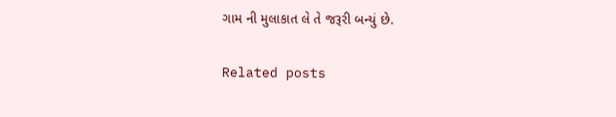ગામ ની મુલાકાત લે તે જરૂરી બન્યું છે.

Related posts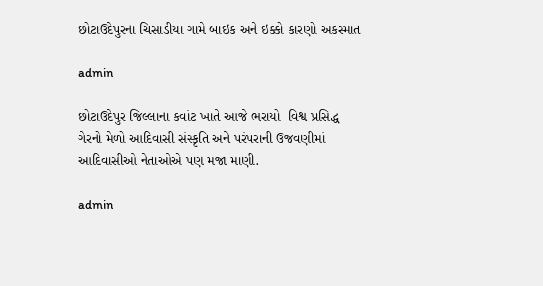છોટાઉદેપુરના ચિસાડીયા ગામે બાઇક અને ઇક્કો કારણો અકસ્માત

admin

છોટાઉદેપુર જિલ્લાના કવાંટ ખાતે આજે ભરાયો  વિશ્વ પ્રસિદ્ધ ગેરનો મેળો આદિવાસી સંસ્કૃતિ અને પરંપરાની ઉજવણીમાં આદિવાસીઓ નેતાઓએ પણ મજા માણી.

admin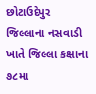છોટાઉદેપુર જિલ્લાના નસવાડી ખાતે જિલ્લા કક્ષાના ૭૮મા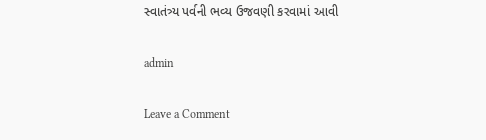સ્વાતંત્ર્ય પર્વની ભવ્ય ઉજવણી કરવામાં આવી

admin

Leave a Comment